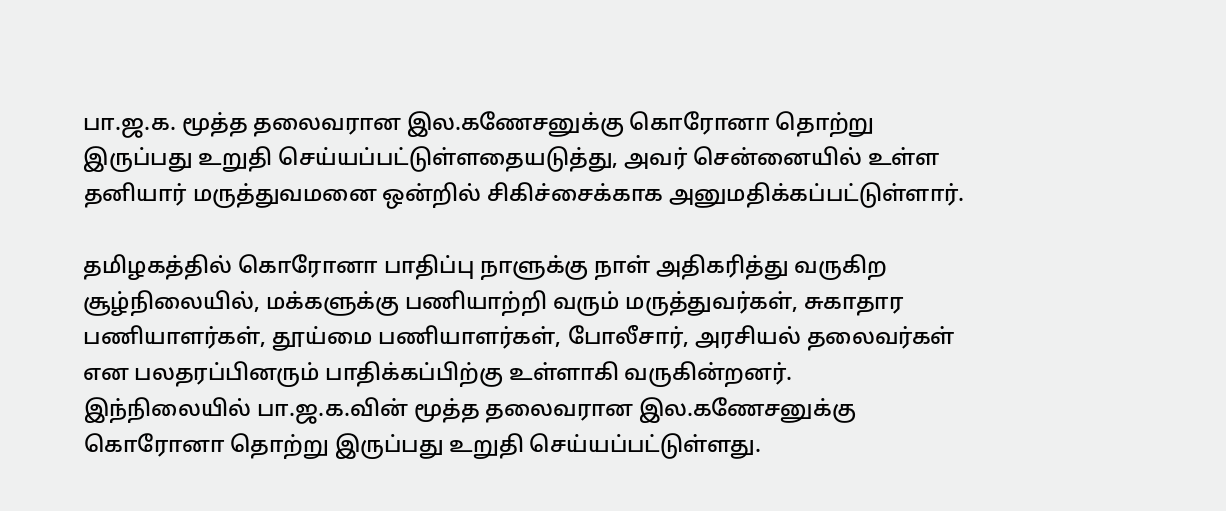பா.ஜ.க. மூத்த தலைவரான இல.கணேசனுக்கு கொரோனா தொற்று இருப்பது உறுதி செய்யப்பட்டுள்ளதையடுத்து, அவர் சென்னையில் உள்ள தனியார் மருத்துவமனை ஒன்றில் சிகிச்சைக்காக அனுமதிக்கப்பட்டுள்ளார்.

தமிழகத்தில் கொரோனா பாதிப்பு நாளுக்கு நாள் அதிகரித்து வருகிற சூழ்நிலையில், மக்களுக்கு பணியாற்றி வரும் மருத்துவர்கள், சுகாதார பணியாளர்கள், தூய்மை பணியாளர்கள், போலீசார், அரசியல் தலைவர்கள் என பலதரப்பினரும் பாதிக்கப்பிற்கு உள்ளாகி வருகின்றனர்.
இந்நிலையில் பா.ஜ.க.வின் மூத்த தலைவரான இல.கணேசனுக்கு கொரோனா தொற்று இருப்பது உறுதி செய்யப்பட்டுள்ளது.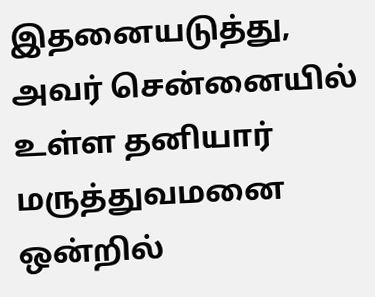இதனையடுத்து, அவர் சென்னையில் உள்ள தனியார் மருத்துவமனை ஒன்றில்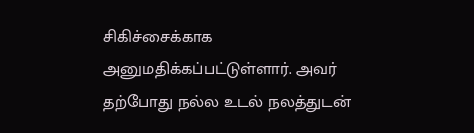சிகிச்சைக்காக அனுமதிக்கப்பட்டுள்ளார். அவர் தற்போது நல்ல உடல் நலத்துடன்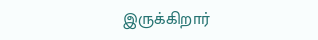இருக்கிறார்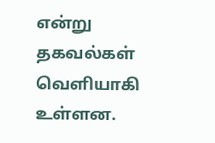என்று தகவல்கள் வெளியாகி உள்ளன.